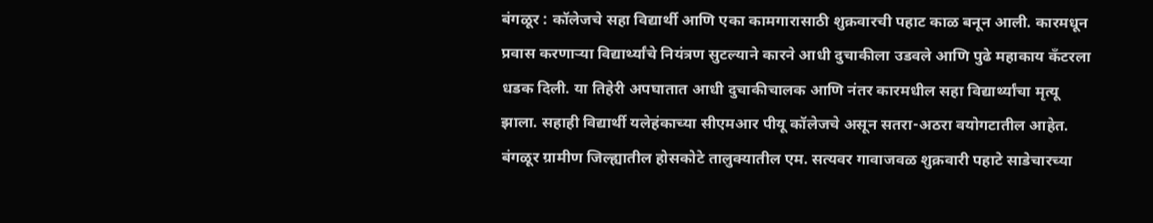बंगळूर : कॉलेजचे सहा विद्यार्थी आणि एका कामगारासाठी शुक्रवारची पहाट काळ बनून आली. कारमधून प्रवास करणाऱ्या विद्यार्थ्यांचे नियंत्रण सुटल्याने कारने आधी दुचाकीला उडवले आणि पुढे महाकाय कँटरला धडक दिली. या तिहेरी अपघातात आधी दुचाकीचालक आणि नंतर कारमधील सहा विद्यार्थ्यांचा मृत्यू झाला. सहाही विद्यार्थी यलेहंकाच्या सीएमआर पीयू कॉलेजचे असून सतरा-अठरा वयोगटातील आहेत.
बंगळूर ग्रामीण जिल्ह्यातील होसकोटे तालुक्यातील एम. सत्यवर गावाजवळ शुक्रवारी पहाटे साडेचारच्या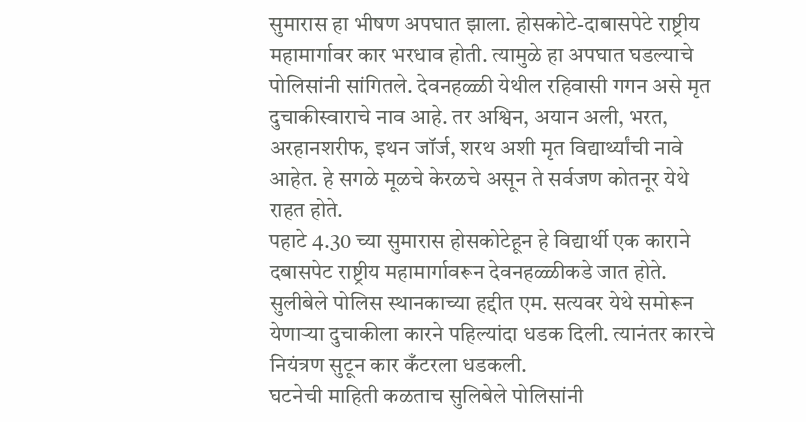सुमारास हा भीषण अपघात झाला. होसकोटे-दाबासपेटे राष्ट्रीय महामार्गावर कार भरधाव होती. त्यामुळे हा अपघात घडल्याचे पोलिसांनी सांगितले. देवनहळ्ळी येथील रहिवासी गगन असे मृत दुचाकीस्वाराचे नाव आहे. तर अश्विन, अयान अली, भरत, अरहानशरीफ, इथन जॉर्ज, शरथ अशी मृत विद्यार्थ्यांची नावे आहेत. हे सगळे मूळचे केरळचे असून ते सर्वजण कोतनूर येथे राहत होते.
पहाटे 4.30 च्या सुमारास होसकोटेहून हे विद्यार्थी एक काराने दबासपेट राष्ट्रीय महामार्गावरून देवनहळ्ळीकडे जात होते. सुलीबेले पोलिस स्थानकाच्या हद्दीत एम. सत्यवर येथे समोरून येणाऱ्या दुचाकीला कारने पहिल्यांदा धडक दिली. त्यानंतर कारचे नियंत्रण सुटून कार कँटरला धडकली.
घटनेची माहिती कळताच सुलिबेले पोलिसांनी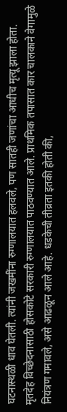घटनास्थळी धाव घेतली. त्यांनी जखमींना रुग्णालयात हलवले, पण सातही जणांचा आधीच मृत्यू झाला होता. मृतदेह विच्छेदनासाठी होसकोटे सरकारी रुग्णालयात पाठवण्यात आले. प्राथमिक तपासात कार चालकाने वेगामुळे नियंत्रण गमावले, असे आढळून आले आहे. धडकेची तीव्रता इतकी होती की,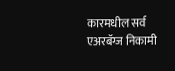कारमधील सर्व एअरबॅग्ज निकामी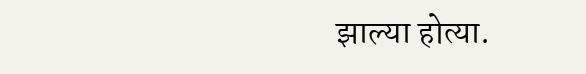झाल्या होत्या.